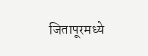जितापूरमध्ये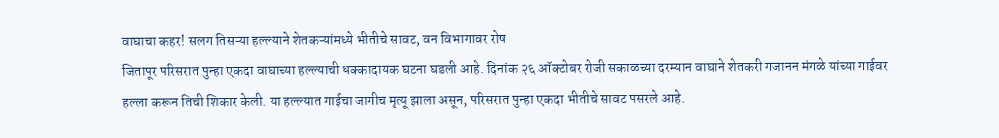वाघाचा कहर! सलग तिसऱ्या हल्ल्याने शेतकऱ्यांमध्ये भीतीचे सावट, वन विभागावर रोष
जितापूर परिसरात पुन्हा एकदा वाघाच्या हल्ल्याची धक्कादायक घटना घडली आहे. दिनांक २६ ऑक्टोबर रोजी सकाळच्या दरम्यान वाघाने शेतकरी गजानन मंगळे यांच्या गाईवर हल्ला करून तिची शिकार केली. या हल्ल्यात गाईचा जागीच मृत्यू झाला असून, परिसरात पुन्हा एकदा भीतीचे सावट पसरले आहे.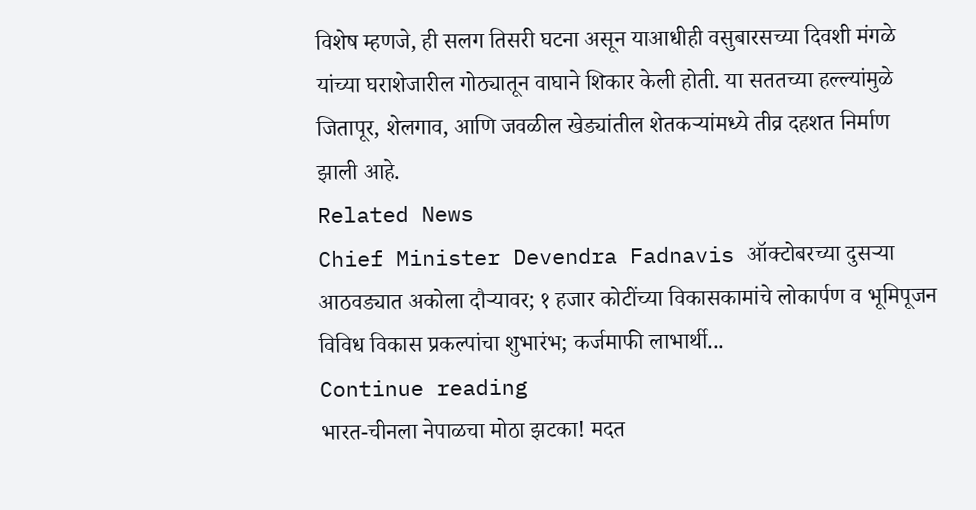विशेष म्हणजे, ही सलग तिसरी घटना असून याआधीही वसुबारसच्या दिवशी मंगळे यांच्या घराशेजारील गोठ्यातून वाघाने शिकार केली होती. या सततच्या हल्ल्यांमुळे जितापूर, शेलगाव, आणि जवळील खेड्यांतील शेतकऱ्यांमध्ये तीव्र दहशत निर्माण झाली आहे.
Related News
Chief Minister Devendra Fadnavis ऑक्टोबरच्या दुसऱ्या आठवड्यात अकोला दौऱ्यावर; १ हजार कोटींच्या विकासकामांचे लोकार्पण व भूमिपूजन
विविध विकास प्रकल्पांचा शुभारंभ; कर्जमाफी लाभार्थी...
Continue reading
भारत-चीनला नेपाळचा मोठा झटका! मदत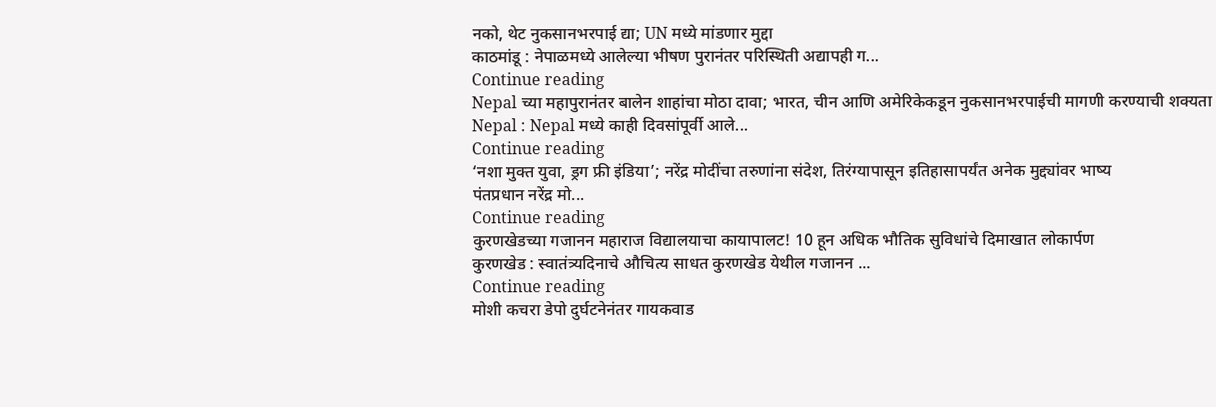नको, थेट नुकसानभरपाई द्या; UN मध्ये मांडणार मुद्दा
काठमांडू : नेपाळमध्ये आलेल्या भीषण पुरानंतर परिस्थिती अद्यापही ग...
Continue reading
Nepal च्या महापुरानंतर बालेन शाहांचा मोठा दावा; भारत, चीन आणि अमेरिकेकडून नुकसानभरपाईची मागणी करण्याची शक्यता
Nepal : Nepal मध्ये काही दिवसांपूर्वी आले...
Continue reading
‘नशा मुक्त युवा, ड्रग फ्री इंडिया’; नरेंद्र मोदींचा तरुणांना संदेश, तिरंग्यापासून इतिहासापर्यंत अनेक मुद्द्यांवर भाष्य
पंतप्रधान नरेंद्र मो...
Continue reading
कुरणखेडच्या गजानन महाराज विद्यालयाचा कायापालट! 10 हून अधिक भौतिक सुविधांचे दिमाखात लोकार्पण
कुरणखेड : स्वातंत्र्यदिनाचे औचित्य साधत कुरणखेड येथील गजानन ...
Continue reading
मोशी कचरा डेपो दुर्घटनेनंतर गायकवाड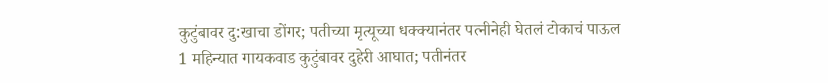कुटुंबावर दु:खाचा डोंगर; पतीच्या मृत्यूच्या धक्क्यानंतर पत्नीनेही घेतलं टोकाचं पाऊल
1 महिन्यात गायकवाड कुटुंबावर दुहेरी आघात; पतीनंतर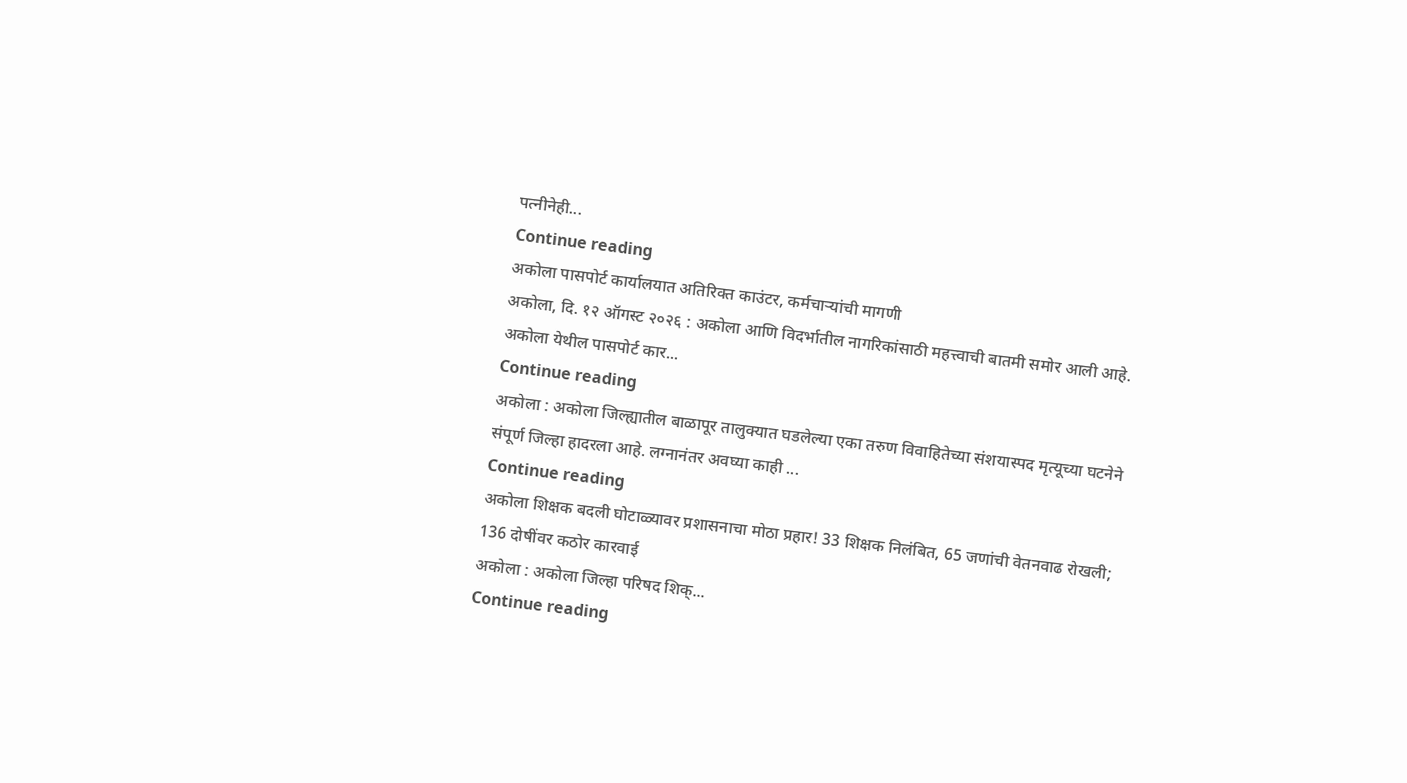पत्नीनेही...
Continue reading
अकोला पासपोर्ट कार्यालयात अतिरिक्त काउंटर, कर्मचाऱ्यांची मागणी
अकोला, दि. १२ ऑगस्ट २०२६ : अकोला आणि विदर्भातील नागरिकांसाठी महत्त्वाची बातमी समोर आली आहे. अकोला येथील पासपोर्ट कार...
Continue reading
अकोला : अकोला जिल्ह्यातील बाळापूर तालुक्यात घडलेल्या एका तरुण विवाहितेच्या संशयास्पद मृत्यूच्या घटनेने संपूर्ण जिल्हा हादरला आहे. लग्नानंतर अवघ्या काही ...
Continue reading
अकोला शिक्षक बदली घोटाळ्यावर प्रशासनाचा मोठा प्रहार! 33 शिक्षक निलंबित, 65 जणांची वेतनवाढ रोखली; 136 दोषींवर कठोर कारवाई
अकोला : अकोला जिल्हा परिषद शिक्...
Continue reading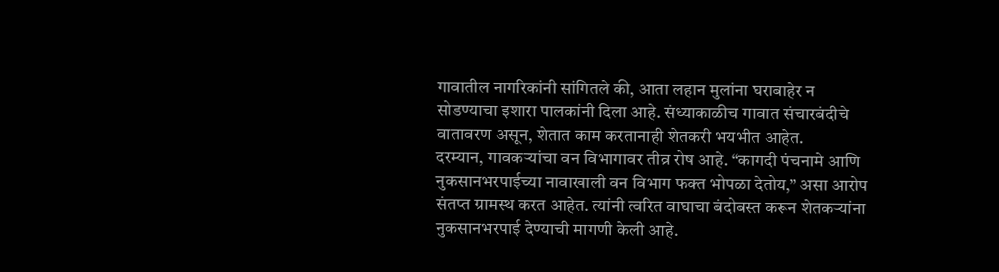गावातील नागरिकांनी सांगितले की, आता लहान मुलांना घराबाहेर न सोडण्याचा इशारा पालकांनी दिला आहे. संध्याकाळीच गावात संचारबंदीचे वातावरण असून, शेतात काम करतानाही शेतकरी भयभीत आहेत.
दरम्यान, गावकऱ्यांचा वन विभागावर तीव्र रोष आहे. “कागदी पंचनामे आणि नुकसानभरपाईच्या नावाखाली वन विभाग फक्त भोपळा देतोय,” असा आरोप संतप्त ग्रामस्थ करत आहेत. त्यांनी त्वरित वाघाचा बंदोबस्त करून शेतकऱ्यांना नुकसानभरपाई देण्याची मागणी केली आहे.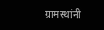ग्रामस्थांनी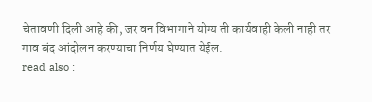चेतावणी दिली आहे की, जर वन विभागाने योग्य ती कार्यवाही केली नाही तर गाव बंद आंदोलन करण्याचा निर्णय घेण्यात येईल.
read also :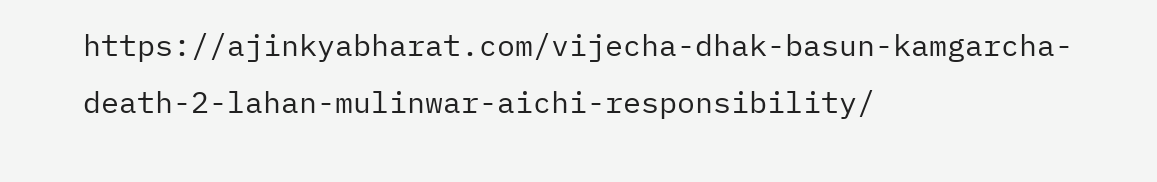https://ajinkyabharat.com/vijecha-dhak-basun-kamgarcha-death-2-lahan-mulinwar-aichi-responsibility/